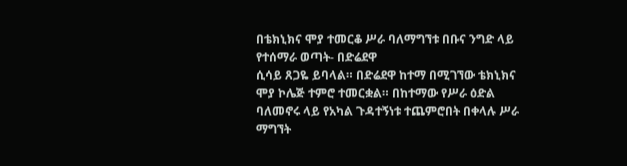በቴክኒክና ሞያ ተመርቆ ሥራ ባለማግኘቱ በቡና ንግድ ላይ የተሰማራ ወጣት- በድሬደዋ
ሲሳይ ጸጋዬ ይባላል። በድሬደዋ ከተማ በሚገኘው ቴክኒክና ሞያ ኮሌጅ ተምሮ ተመርቋል። በከተማው የሥራ ዕድል ባለመኖሩ ላይ የአካል ጉዳተኝነቱ ተጨምሮበት በቀላሉ ሥራ ማግኘት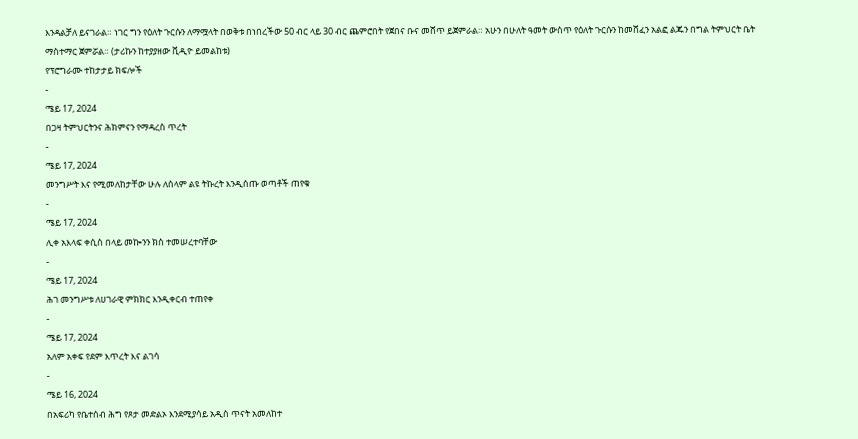እንዳልቻለ ይናገራል። ነገር ግን የዕለት ጉርሱን ለማሟላት በወቅቱ በነበረችው 50 ብር ላይ 30 ብር ጨምሮበት የጀበና ቡና መሸጥ ይጀምራል። አሁን በሁለት ዓመት ውስጥ የዕለት ጉርሱን ከመሸፈን አልፎ ልጁን በግል ትምህርት ቤት ማስተማር ጀምሯል። (ታሪኩን ከተያያዘው ቪዲዮ ይመልከቱ)
የፕሮግራሙ ተከታታይ ክፍሎች
-
ሜይ 17, 2024
በጋዛ ትምህርትንና ሕክምናን የማዳረስ ጥረት
-
ሜይ 17, 2024
መንግሥት እና የሚመለከታቸው ሁሉ ለሰላም ልዩ ትኩረት እንዲሰጡ ወጣቶች ጠየቁ
-
ሜይ 17, 2024
ሊቀ አእላፍ ቀሲስ በላይ መኰንን ክስ ተመሠረተባቸው
-
ሜይ 17, 2024
ሕገ መንግሥቱ ለሀገራዊ ምክክር እንዲቀርብ ተጠየቀ
-
ሜይ 17, 2024
አለም አቀፍ የደም እጥረት እና ልገሳ
-
ሜይ 16, 2024
በአፍሪካ የቤተሰብ ሕግ የጾታ መድልኦ እንደሚያሳይ አዲስ ጥናት አመለከተ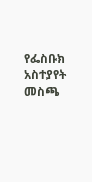የፌስቡክ አስተያየት መስጫ